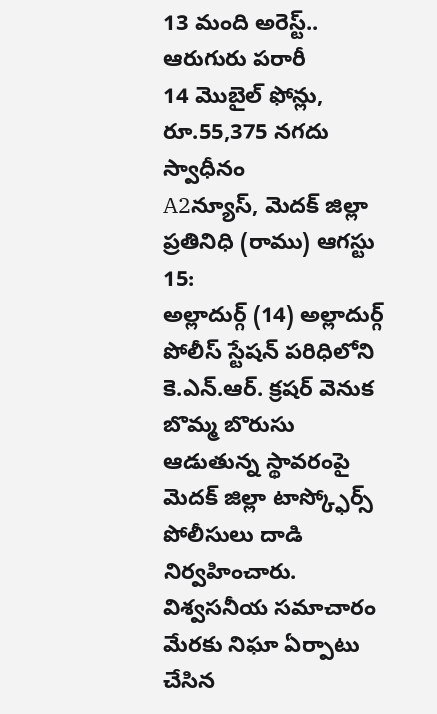13 మంది అరెస్ట్.. ఆరుగురు పరారీ
14 మొబైల్ ఫోన్లు, రూ.55,375 నగదు స్వాధీనం
A2న్యూస్, మెదక్ జిల్లా ప్రతినిధి (రాము) ఆగస్టు 15:
అల్లాదుర్గ్ (14) అల్లాదుర్గ్ పోలీస్ స్టేషన్ పరిధిలోని కె.ఎన్.ఆర్. క్రషర్ వెనుక బొమ్మ బొరుసు ఆడుతున్న స్థావరంపై మెదక్ జిల్లా టాస్క్ఫోర్స్ పోలీసులు దాడి నిర్వహించారు. విశ్వసనీయ సమాచారం మేరకు నిఘా ఏర్పాటు చేసిన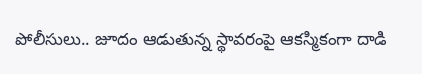పోలీసులు.. జూదం ఆడుతున్న స్థావరంపై ఆకస్మికంగా దాడి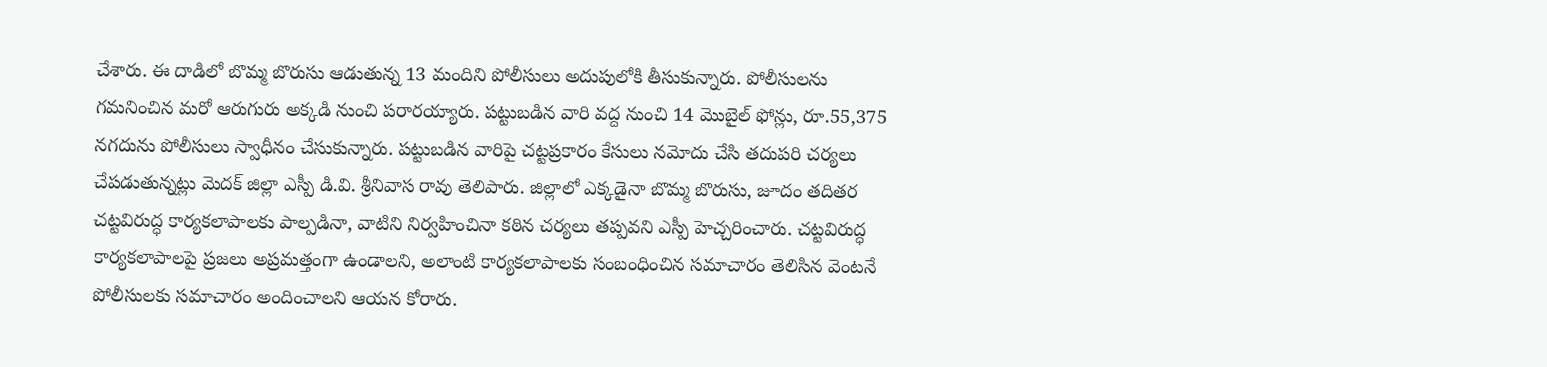చేశారు. ఈ దాడిలో బొమ్మ బొరుసు ఆడుతున్న 13 మందిని పోలీసులు అదుపులోకి తీసుకున్నారు. పోలీసులను గమనించిన మరో ఆరుగురు అక్కడి నుంచి పరారయ్యారు. పట్టుబడిన వారి వద్ద నుంచి 14 మొబైల్ ఫోన్లు, రూ.55,375 నగదును పోలీసులు స్వాధీనం చేసుకున్నారు. పట్టుబడిన వారిపై చట్టప్రకారం కేసులు నమోదు చేసి తదుపరి చర్యలు చేపడుతున్నట్లు మెదక్ జిల్లా ఎస్పీ డి.వి. శ్రీనివాస రావు తెలిపారు. జిల్లాలో ఎక్కడైనా బొమ్మ బొరుసు, జూదం తదితర చట్టవిరుద్ధ కార్యకలాపాలకు పాల్పడినా, వాటిని నిర్వహించినా కఠిన చర్యలు తప్పవని ఎస్పీ హెచ్చరించారు. చట్టవిరుద్ధ కార్యకలాపాలపై ప్రజలు అప్రమత్తంగా ఉండాలని, అలాంటి కార్యకలాపాలకు సంబంధించిన సమాచారం తెలిసిన వెంటనే పోలీసులకు సమాచారం అందించాలని ఆయన కోరారు.